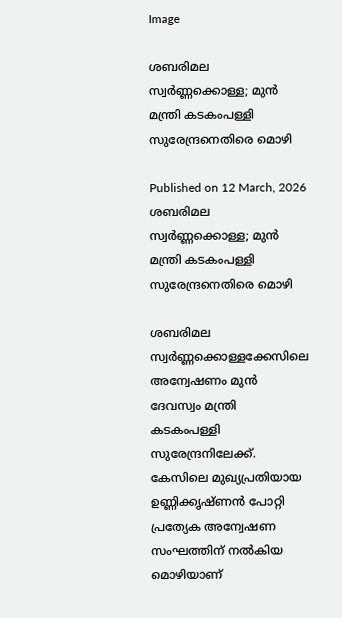Image

ശബരിമല സ്വർണ്ണക്കൊള്ള; മുൻ മന്ത്രി കടകംപള്ളി സുരേന്ദ്രനെതിരെ മൊഴി

Published on 12 March, 2026
ശബരിമല സ്വർണ്ണക്കൊള്ള; മുൻ മന്ത്രി കടകംപള്ളി സുരേന്ദ്രനെതിരെ മൊഴി

ശബരിമല സ്വർണ്ണക്കൊള്ളക്കേസിലെ അന്വേഷണം മുൻ ദേവസ്വം മന്ത്രി കടകംപള്ളി സുരേന്ദ്രനിലേക്ക്. കേസിലെ മുഖ്യപ്രതിയായ ഉണ്ണിക്കൃഷ്ണൻ പോറ്റി പ്രത്യേക അന്വേഷണ സംഘത്തിന് നൽകിയ മൊഴിയാണ്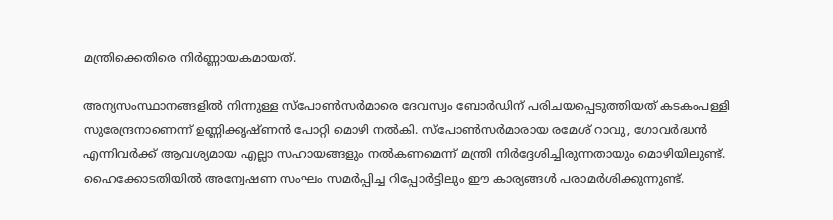മന്ത്രിക്കെതിരെ നിർണ്ണായകമായത്.

അന്യസംസ്ഥാനങ്ങളിൽ നിന്നുള്ള സ്പോൺസർമാരെ ദേവസ്വം ബോർഡിന് പരിചയപ്പെടുത്തിയത് കടകംപള്ളി സുരേന്ദ്രനാണെന്ന് ഉണ്ണിക്കൃഷ്ണൻ പോറ്റി മൊഴി നൽകി. സ്പോൺസർമാരായ രമേശ് റാവു, ഗോവർദ്ധൻ എന്നിവർക്ക് ആവശ്യമായ എല്ലാ സഹായങ്ങളും നൽകണമെന്ന് മന്ത്രി നിർദ്ദേശിച്ചിരുന്നതായും മൊഴിയിലുണ്ട്. ഹൈക്കോടതിയിൽ അന്വേഷണ സംഘം സമർപ്പിച്ച റിപ്പോർട്ടിലും ഈ കാര്യങ്ങൾ പരാമർശിക്കുന്നുണ്ട്.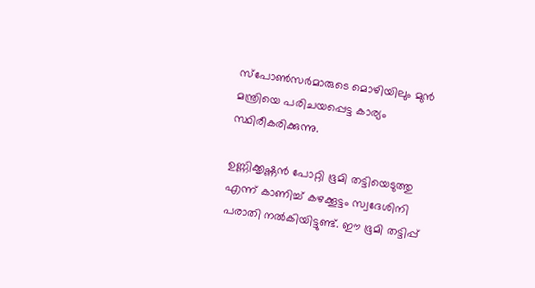സ്പോൺസർമാരുടെ മൊഴിയിലും മുൻ മന്ത്രിയെ പരിചയപ്പെട്ട കാര്യം സ്ഥിരീകരിക്കുന്നു.

ഉണ്ണിക്കൃഷ്ണൻ പോറ്റി ഭൂമി തട്ടിയെടുത്തു എന്ന് കാണിച്ച് കഴക്കൂട്ടം സ്വദേശിനി പരാതി നൽകിയിട്ടുണ്ട്. ഈ ഭൂമി തട്ടിപ്പ്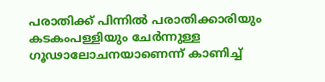പരാതിക്ക് പിന്നിൽ പരാതിക്കാരിയും കടകംപള്ളിയും ചേർന്നുള്ള ഗൂഢാലോചനയാണെന്ന് കാണിച്ച്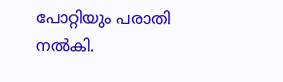പോറ്റിയും പരാതി നൽകി.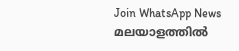Join WhatsApp News
മലയാളത്തില്‍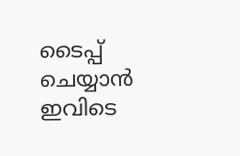ടൈപ്പ് ചെയ്യാന്‍ ഇവിടെ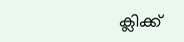ക്ലിക്ക്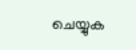ചെയ്യുക